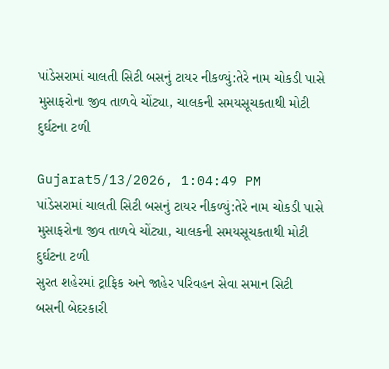પાંડેસરામાં ચાલતી સિટી બસનું ટાયર નીકળ્યું:તેરે નામ ચોકડી પાસે મુસાફરોના જીવ તાળવે ચોંટ્યા, ચાલકની સમયસૂચકતાથી મોટી દુર્ઘટના ટળી

Gujarat5/13/2026, 1:04:49 PM
પાંડેસરામાં ચાલતી સિટી બસનું ટાયર નીકળ્યું:તેરે નામ ચોકડી પાસે મુસાફરોના જીવ તાળવે ચોંટ્યા, ચાલકની સમયસૂચકતાથી મોટી દુર્ઘટના ટળી
સુરત શહેરમાં ટ્રાફિક અને જાહેર પરિવહન સેવા સમાન સિટી બસની બેદરકારી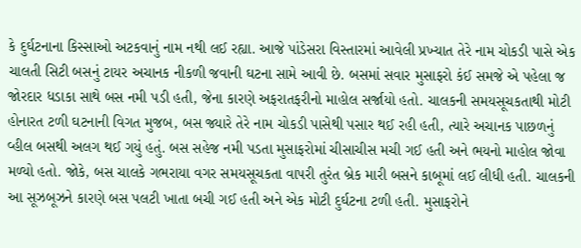કે દુર્ઘટનાના કિસ્સાઓ અટકવાનું નામ નથી લઈ રહ્યા. આજે પાંડેસરા વિસ્તારમાં આવેલી પ્રખ્યાત તેરે નામ ચોકડી પાસે એક ચાલતી સિટી બસનું ટાયર અચાનક નીકળી જવાની ઘટના સામે આવી છે. બસમાં સવાર મુસાફરો કંઈ સમજે એ પહેલા જ જોરદાર ધડાકા સાથે બસ નમી પડી હતી, જેના કારણે અફરાતફરીનો માહોલ સર્જાયો હતો. ચાલકની સમયસૂચકતાથી મોટી હોનારત ટળી ઘટનાની વિગત મુજબ, બસ જ્યારે તેરે નામ ચોકડી પાસેથી પસાર થઈ રહી હતી, ત્યારે અચાનક પાછળનું વ્હીલ બસથી અલગ થઈ ગયું હતું. બસ સહેજ નમી પડતા મુસાફરોમાં ચીસાચીસ મચી ગઈ હતી અને ભયનો માહોલ જોવા મળ્યો હતો. જોકે, બસ ચાલકે ગભરાયા વગર સમયસૂચકતા વાપરી તુરંત બ્રેક મારી બસને કાબૂમાં લઈ લીધી હતી. ચાલકની આ સૂઝબૂઝને કારણે બસ પલટી ખાતા બચી ગઈ હતી અને એક મોટી દુર્ઘટના ટળી હતી. મુસાફરોને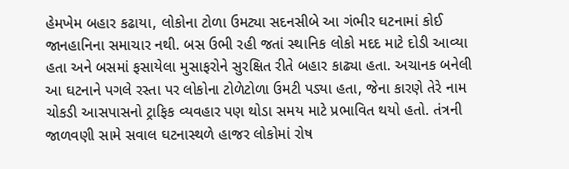હેમખેમ બહાર કઢાયા, લોકોના ટોળા ઉમટ્યા સદનસીબે આ ગંભીર ઘટનામાં કોઈ જાનહાનિના સમાચાર નથી. બસ ઉભી રહી જતાં સ્થાનિક લોકો મદદ માટે દોડી આવ્યા હતા અને બસમાં ફસાયેલા મુસાફરોને સુરક્ષિત રીતે બહાર કાઢ્યા હતા. અચાનક બનેલી આ ઘટનાને પગલે રસ્તા પર લોકોના ટોળેટોળા ઉમટી પડ્યા હતા, જેના કારણે તેરે નામ ચોકડી આસપાસનો ટ્રાફિક વ્યવહાર પણ થોડા સમય માટે પ્રભાવિત થયો હતો. તંત્રની જાળવણી સામે સવાલ ઘટનાસ્થળે હાજર લોકોમાં રોષ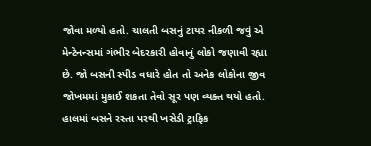જોવા મળ્યો હતો. ચાલતી બસનું ટાયર નીકળી જવું એ મેન્ટેનન્સમાં ગંભીર બેદરકારી હોવાનું લોકો જણાવી રહ્યા છે. જો બસની સ્પીડ વધારે હોત તો અનેક લોકોના જીવ જોખમમાં મુકાઈ શકતા તેવો સૂર પણ વ્યક્ત થયો હતો. હાલમાં બસને રસ્તા પરથી ખસેડી ટ્રાફિક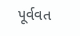પૂર્વવત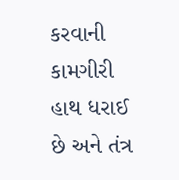કરવાની કામગીરી હાથ ધરાઈ છે અને તંત્ર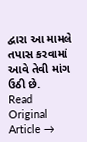દ્વારા આ મામલે તપાસ કરવામાં આવે તેવી માંગ ઉઠી છે.
Read Original Article →